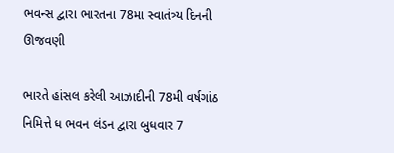ભવન્સ દ્વારા ભારતના 78મા સ્વાતંત્ર્ય દિનની ઊજવણી

ભારતે હાંસલ કરેલી આઝાદીની 78મી વર્ષગાંઠ નિમિત્તે ધ ભવન લંડન દ્વારા બુધવાર 7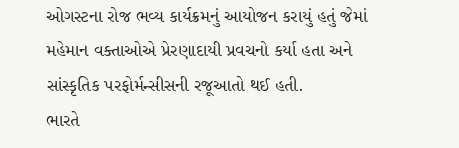ઓગસ્ટના રોજ ભવ્ય કાર્યક્રમનું આયોજન કરાયું હતું જેમાં મહેમાન વક્તાઓએ પ્રેરણાદાયી પ્રવચનો કર્યા હતા અને સાંસ્કૃતિક પરફોર્મન્સીસની રજૂઆતો થઈ હતી.
ભારતે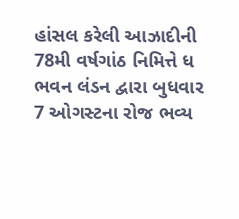હાંસલ કરેલી આઝાદીની 78મી વર્ષગાંઠ નિમિત્તે ધ ભવન લંડન દ્વારા બુધવાર 7 ઓગસ્ટના રોજ ભવ્ય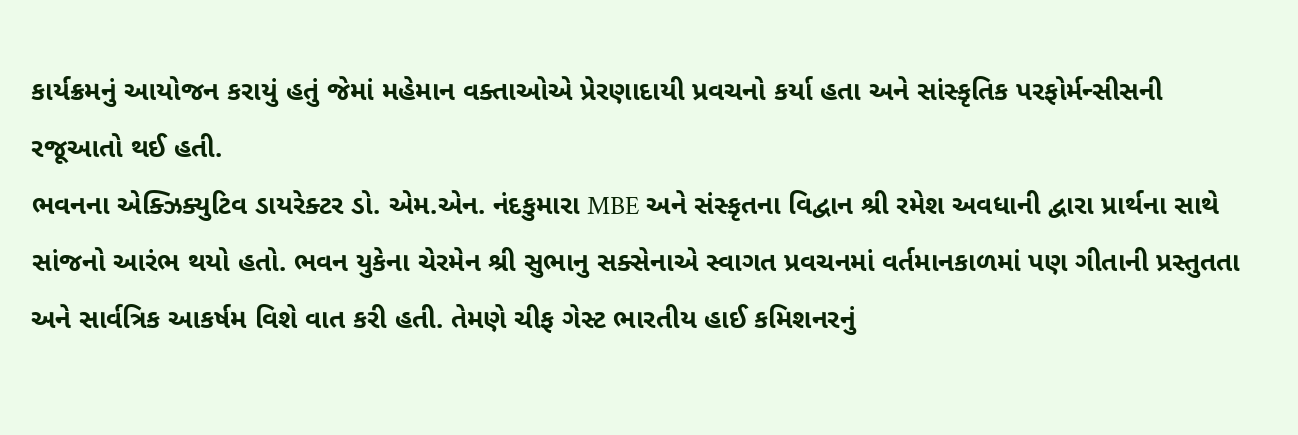કાર્યક્રમનું આયોજન કરાયું હતું જેમાં મહેમાન વક્તાઓએ પ્રેરણાદાયી પ્રવચનો કર્યા હતા અને સાંસ્કૃતિક પરફોર્મન્સીસની રજૂઆતો થઈ હતી.
ભવનના એક્ઝિક્યુટિવ ડાયરેક્ટર ડો. એમ.એન. નંદકુમારા MBE અને સંસ્કૃતના વિદ્વાન શ્રી રમેશ અવધાની દ્વારા પ્રાર્થના સાથે સાંજનો આરંભ થયો હતો. ભવન યુકેના ચેરમેન શ્રી સુભાનુ સક્સેનાએ સ્વાગત પ્રવચનમાં વર્તમાનકાળમાં પણ ગીતાની પ્રસ્તુતતા અને સાર્વત્રિક આકર્ષમ વિશે વાત કરી હતી. તેમણે ચીફ ગેસ્ટ ભારતીય હાઈ કમિશનરનું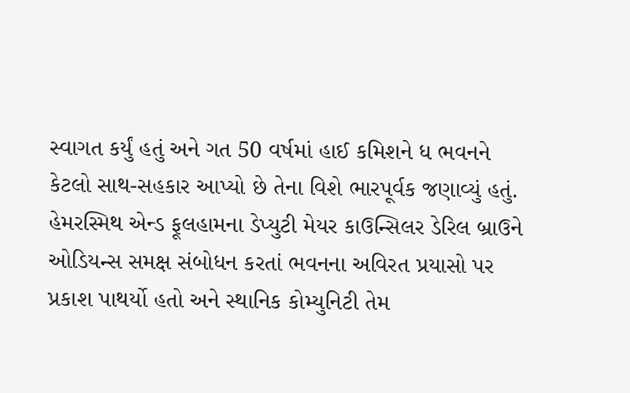સ્વાગત કર્યું હતું અને ગત 50 વર્ષમાં હાઈ કમિશને ધ ભવનને કેટલો સાથ-સહકાર આપ્યો છે તેના વિશે ભારપૂર્વક જણાવ્યું હતું.
હેમરસ્મિથ એન્ડ ફૂલહામના ડેપ્યુટી મેયર કાઉન્સિલર ડેરિલ બ્રાઉને ઓડિયન્સ સમક્ષ સંબોધન કરતાં ભવનના અવિરત પ્રયાસો પર પ્રકાશ પાથર્યો હતો અને સ્થાનિક કોમ્યુનિટી તેમ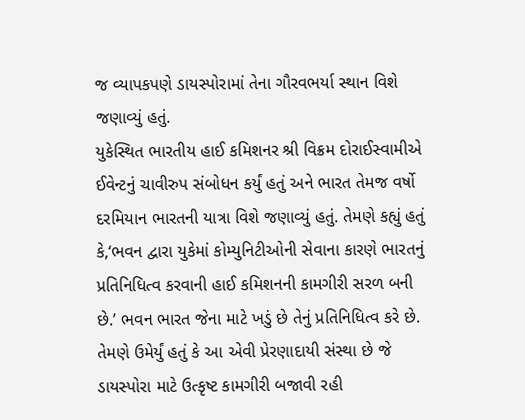જ વ્યાપકપણે ડાયસ્પોરામાં તેના ગૌરવભર્યા સ્થાન વિશે જણાવ્યું હતું.
યુકેસ્થિત ભારતીય હાઈ કમિશનર શ્રી વિક્રમ દોરાઈસ્વામીએ ઈવેન્ટનું ચાવીરુપ સંબોધન કર્યું હતું અને ભારત તેમજ વર્ષો દરમિયાન ભારતની યાત્રા વિશે જણાવ્યું હતું. તેમણે કહ્યું હતું કે,‘ભવન દ્વારા યુકેમાં કોમ્યુનિટીઓની સેવાના કારણે ભારતનું પ્રતિનિધિત્વ કરવાની હાઈ કમિશનની કામગીરી સરળ બની છે.’ ભવન ભારત જેના માટે ખડું છે તેનું પ્રતિનિધિત્વ કરે છે. તેમણે ઉમેર્યું હતું કે આ એવી પ્રેરણાદાયી સંસ્થા છે જે ડાયસ્પોરા માટે ઉત્કૃષ્ટ કામગીરી બજાવી રહી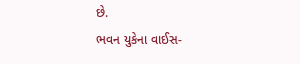છે.
ભવન યુકેના વાઈસ-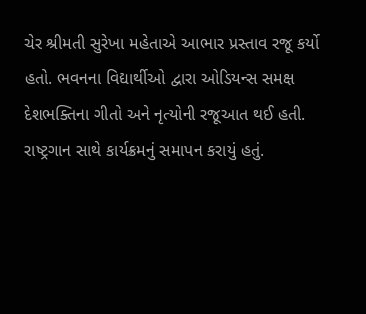ચેર શ્રીમતી સુરેખા મહેતાએ આભાર પ્રસ્તાવ રજૂ કર્યો હતો. ભવનના વિદ્યાર્થીઓ દ્વારા ઓડિયન્સ સમક્ષ દેશભક્તિના ગીતો અને નૃત્યોની રજૂઆત થઈ હતી. રાષ્ટ્રગાન સાથે કાર્યક્રમનું સમાપન કરાયું હતું.